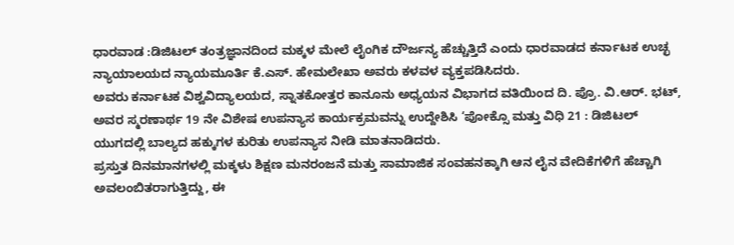ಧಾರವಾಡ :ಡಿಜಿಟಲ್ ತಂತ್ರಜ್ಞಾನದಿಂದ ಮಕ್ಕಳ ಮೇಲೆ ಲೈಂಗಿಕ ದೌರ್ಜನ್ಯ ಹೆಚ್ಚುತ್ತಿದೆ ಎಂದು ಧಾರವಾಡದ ಕರ್ನಾಟಕ ಉಚ್ಛ ನ್ಯಾಯಾಲಯದ ನ್ಯಾಯಮೂರ್ತಿ ಕೆ.ಎಸ್. ಹೇಮಲೇಖಾ ಅವರು ಕಳವಳ ವ್ಯಕ್ತಪಡಿಸಿದರು.
ಅವರು ಕರ್ನಾಟಕ ವಿಶ್ವವಿದ್ಯಾಲಯದ, ಸ್ನಾತಕೋತ್ತರ ಕಾನೂನು ಅಧ್ಯಯನ ವಿಭಾಗದ ವತಿಯಿಂದ ದಿ. ಪ್ರೊ. ವಿ.ಆರ್. ಭಟ್, ಅವರ ಸ್ಮರಣಾರ್ಥ 19 ನೇ ವಿಶೇಷ ಉಪನ್ಯಾಸ ಕಾರ್ಯಕ್ರಮವನ್ನು ಉದ್ದೇಶಿಸಿ ‘ಪೋಕ್ಸೊ ಮತ್ತು ವಿಧಿ 21 : ಡಿಜಿಟಲ್ ಯುಗದಲ್ಲಿ ಬಾಲ್ಯದ ಹಕ್ಕುಗಳ ಕುರಿತು ಉಪನ್ಯಾಸ ನೀಡಿ ಮಾತನಾಡಿದರು.
ಪ್ರಸ್ತುತ ದಿನಮಾನಗಳಲ್ಲಿ ಮಕ್ಕಳು ಶಿಕ್ಷಣ ಮನರಂಜನೆ ಮತ್ತು ಸಾಮಾಜಿಕ ಸಂವಹನಕ್ಕಾಗಿ ಆನ ಲೈನ ವೇದಿಕೆಗಳಿಗೆ ಹೆಚ್ಚಾಗಿ ಅವಲಂಬಿತರಾಗುತ್ತಿದ್ದು, ಈ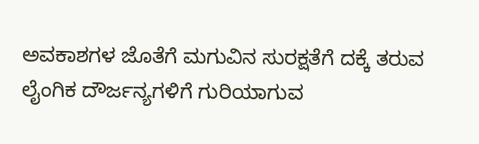ಅವಕಾಶಗಳ ಜೊತೆಗೆ ಮಗುವಿನ ಸುರಕ್ಷತೆಗೆ ದಕ್ಕೆ ತರುವ ಲೈಂಗಿಕ ದೌರ್ಜನ್ಯಗಳಿಗೆ ಗುರಿಯಾಗುವ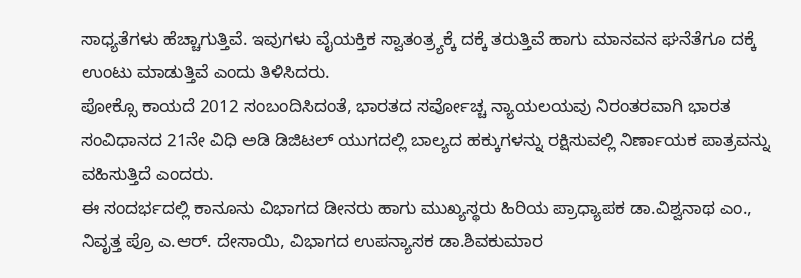ಸಾಧ್ಯತೆಗಳು ಹೆಚ್ಚಾಗುತ್ತಿವೆ. ಇವುಗಳು ವೈಯಕ್ತಿಕ ಸ್ವಾತಂತ್ರ್ಯಕ್ಕೆ ದಕ್ಕೆ ತರುತ್ತಿವೆ ಹಾಗು ಮಾನವನ ಘನೆತೆಗೂ ದಕ್ಕೆ ಉಂಟು ಮಾಡುತ್ತಿವೆ ಎಂದು ತಿಳಿಸಿದರು.
ಪೋಕ್ಸೊ ಕಾಯದೆ 2012 ಸಂಬಂದಿಸಿದಂತೆ, ಭಾರತದ ಸರ್ವೋಚ್ಚ ನ್ಯಾಯಲಯವು ನಿರಂತರವಾಗಿ ಭಾರತ ಸಂವಿಧಾನದ 21ನೇ ವಿಧಿ ಅಡಿ ಡಿಜಿಟಲ್ ಯುಗದಲ್ಲಿ ಬಾಲ್ಯದ ಹಕ್ಕುಗಳನ್ನು ರಕ್ಷಿಸುವಲ್ಲಿ ನಿರ್ಣಾಯಕ ಪಾತ್ರವನ್ನು ವಹಿಸುತ್ತಿದೆ ಎಂದರು.
ಈ ಸಂದರ್ಭದಲ್ಲಿ ಕಾನೂನು ವಿಭಾಗದ ಡೀನರು ಹಾಗು ಮುಖ್ಯಸ್ಥರು ಹಿರಿಯ ಪ್ರಾಧ್ಯಾಪಕ ಡಾ.ವಿಶ್ವನಾಥ ಎಂ., ನಿವೃತ್ತ ಪ್ರೊ ಎ.ಆರ್. ದೇಸಾಯಿ, ವಿಭಾಗದ ಉಪನ್ಯಾಸಕ ಡಾ.ಶಿವಕುಮಾರ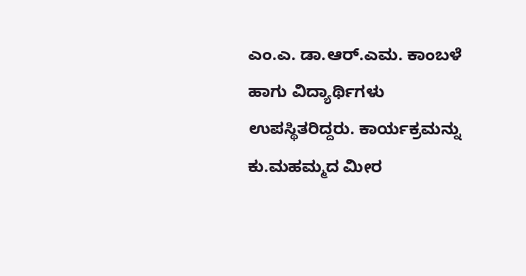ಎಂ.ಎ. ಡಾ.ಆರ್.ಎಮ. ಕಾಂಬಳೆ ಹಾಗು ವಿದ್ಯಾರ್ಥಿಗಳು ಉಪಸ್ಥಿತರಿದ್ದರು. ಕಾರ್ಯಕ್ರಮನ್ನು ಕು.ಮಹಮ್ಮದ ಮೀರ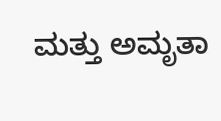ಮತ್ತು ಅಮೃತಾ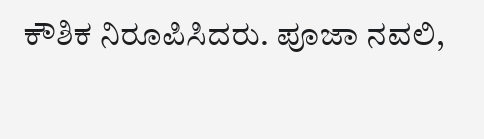ಕೌಶಿಕ ನಿರೂಪಿಸಿದರು. ಪೂಜಾ ನವಲಿ,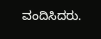ವಂದಿಸಿದರು.